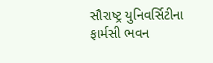સૌરાષ્ટ્ર યુનિવર્સિટીના ફાર્મસી ભવન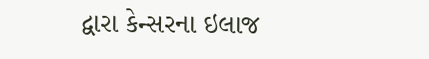દ્વારા કેન્સરના ઇલાજ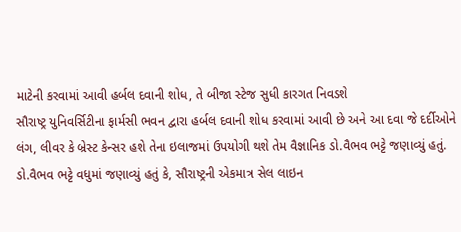માટેની કરવામાં આવી હર્બલ દવાની શોધ, તે બીજા સ્ટેજ સુધી કારગત નિવડશે
સૌરાષ્ટ્ર યુનિવર્સિટીના ફાર્મસી ભવન દ્વારા હર્બલ દવાની શોધ કરવામાં આવી છે અને આ દવા જે દર્દીઓને લંગ, લીવર કે બ્રેસ્ટ કેન્સર હશે તેના ઇલાજમાં ઉપયોગી થશે તેમ વૈજ્ઞાનિક ડો.વૈભવ ભટ્ટે જણાવ્યું હતું. ડો.વૈભવ ભટ્ટે વધુમાં જણાવ્યું હતું કે, સૌરાષ્ટ્રની એકમાત્ર સેલ લાઇન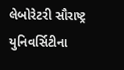લેબોરેટરી સૌરાષ્ટ્ર યુનિવર્સિટીના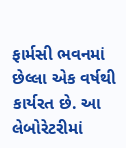ફાર્મસી ભવનમાં છેલ્લા એક વર્ષથી કાર્યરત છે. આ લેબોરેટરીમાં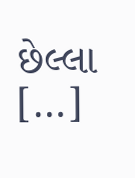છેલ્લા […]